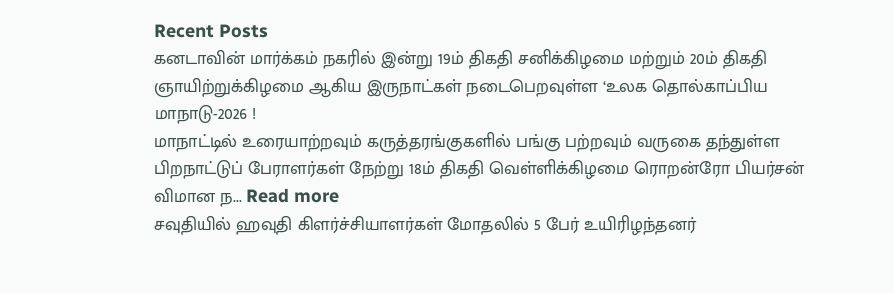Recent Posts
கனடாவின் மார்க்கம் நகரில் இன்று 19ம் திகதி சனிக்கிழமை மற்றும் 20ம் திகதி ஞாயிற்றுக்கிழமை ஆகிய இருநாட்கள் நடைபெறவுள்ள ‘உலக தொல்காப்பிய மாநாடு-2026 !
மாநாட்டில் உரையாற்றவும் கருத்தரங்குகளில் பங்கு பற்றவும் வருகை தந்துள்ள பிறநாட்டுப் பேராளர்கள் நேற்று 18ம் திகதி வெள்ளிக்கிழமை ரொறன்ரோ பியர்சன் விமான ந... Read more
சவுதியில் ஹவுதி கிளர்ச்சியாளர்கள் மோதலில் 5 பேர் உயிரிழந்தனர்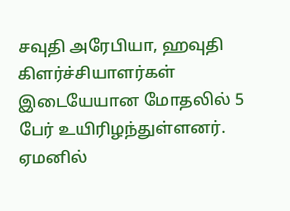சவுதி அரேபியா, ஹவுதி கிளர்ச்சியாளர்கள் இடையேயான மோதலில் 5 பேர் உயிரிழந்துள்ளனர். ஏமனில்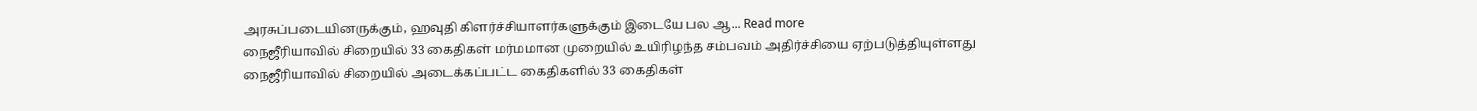அரசுப்படையினருக்கும், ஹவுதி கிளர்ச்சியாளர்களுக்கும் இடையே பல ஆ... Read more
நைஜீரியாவில் சிறையில் 33 கைதிகள் மர்மமான முறையில் உயிரிழந்த சம்பவம் அதிர்ச்சியை ஏற்படுத்தியுள்ளது
நைஜீரியாவில் சிறையில் அடைக்கப்பட்ட கைதிகளில் 33 கைதிகள்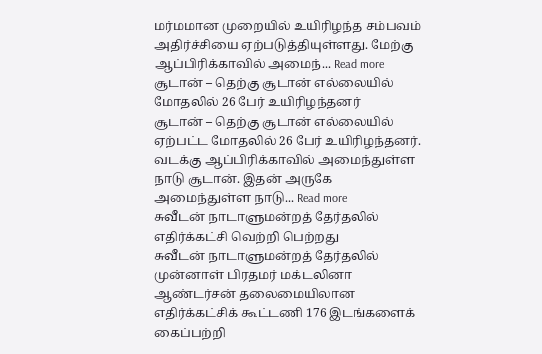மர்மமான முறையில் உயிரிழந்த சம்பவம் அதிர்ச்சியை ஏற்படுத்தியுள்ளது. மேற்கு ஆப்பிரிக்காவில் அமைந்... Read more
சூடான் – தெற்கு சூடான் எல்லையில் மோதலில் 26 பேர் உயிரிழந்தனர்
சூடான் – தெற்கு சூடான் எல்லையில் ஏற்பட்ட மோதலில் 26 பேர் உயிரிழந்தனர். வடக்கு ஆப்பிரிக்காவில் அமைந்துள்ள நாடு சூடான். இதன் அருகே அமைந்துள்ள நாடு... Read more
சுவீடன் நாடாளுமன்றத் தேர்தலில் எதிர்க்கட்சி வெற்றி பெற்றது
சுவீடன் நாடாளுமன்றத் தேர்தலில் முன்னாள் பிரதமர் மக்டலினா ஆண்டர்சன் தலைமையிலான எதிர்க்கட்சிக் கூட்டணி 176 இடங்களைக் கைப்பற்றி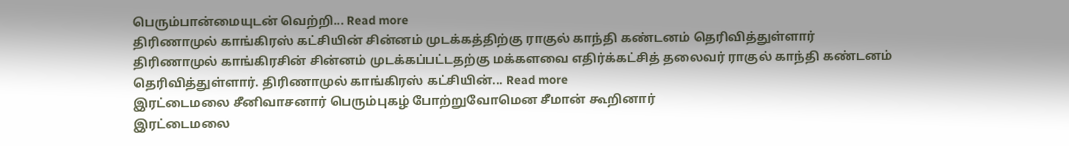பெரும்பான்மையுடன் வெற்றி... Read more
திரிணாமுல் காங்கிரஸ் கட்சியின் சின்னம் முடக்கத்திற்கு ராகுல் காந்தி கண்டனம் தெரிவித்துள்ளார்
திரிணாமுல் காங்கிரசின் சின்னம் முடக்கப்பட்டதற்கு மக்களவை எதிர்க்கட்சித் தலைவர் ராகுல் காந்தி கண்டனம் தெரிவித்துள்ளார். திரிணாமுல் காங்கிரஸ் கட்சியின்... Read more
இரட்டைமலை சீனிவாசனார் பெரும்புகழ் போற்றுவோமென சீமான் கூறினார்
இரட்டைமலை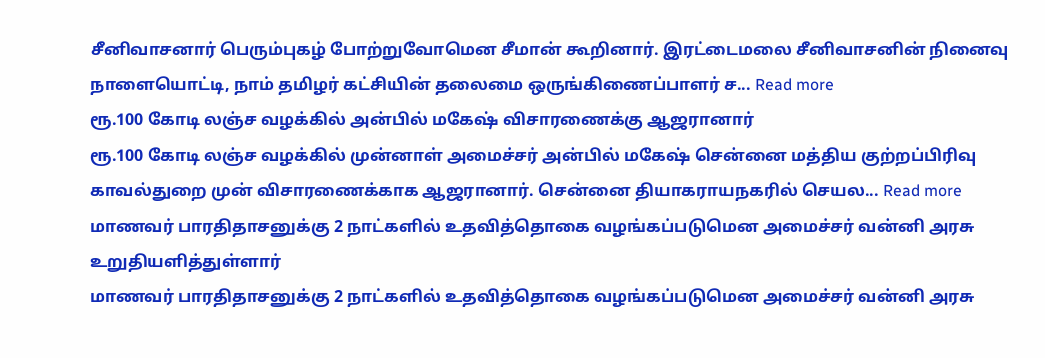சீனிவாசனார் பெரும்புகழ் போற்றுவோமென சீமான் கூறினார். இரட்டைமலை சீனிவாசனின் நினைவு நாளையொட்டி, நாம் தமிழர் கட்சியின் தலைமை ஒருங்கிணைப்பாளர் ச... Read more
ரூ.100 கோடி லஞ்ச வழக்கில் அன்பில் மகேஷ் விசாரணைக்கு ஆஜரானார்
ரூ.100 கோடி லஞ்ச வழக்கில் முன்னாள் அமைச்சர் அன்பில் மகேஷ் சென்னை மத்திய குற்றப்பிரிவு காவல்துறை முன் விசாரணைக்காக ஆஜரானார். சென்னை தியாகராயநகரில் செயல... Read more
மாணவர் பாரதிதாசனுக்கு 2 நாட்களில் உதவித்தொகை வழங்கப்படுமென அமைச்சர் வன்னி அரசு உறுதியளித்துள்ளார்
மாணவர் பாரதிதாசனுக்கு 2 நாட்களில் உதவித்தொகை வழங்கப்படுமென அமைச்சர் வன்னி அரசு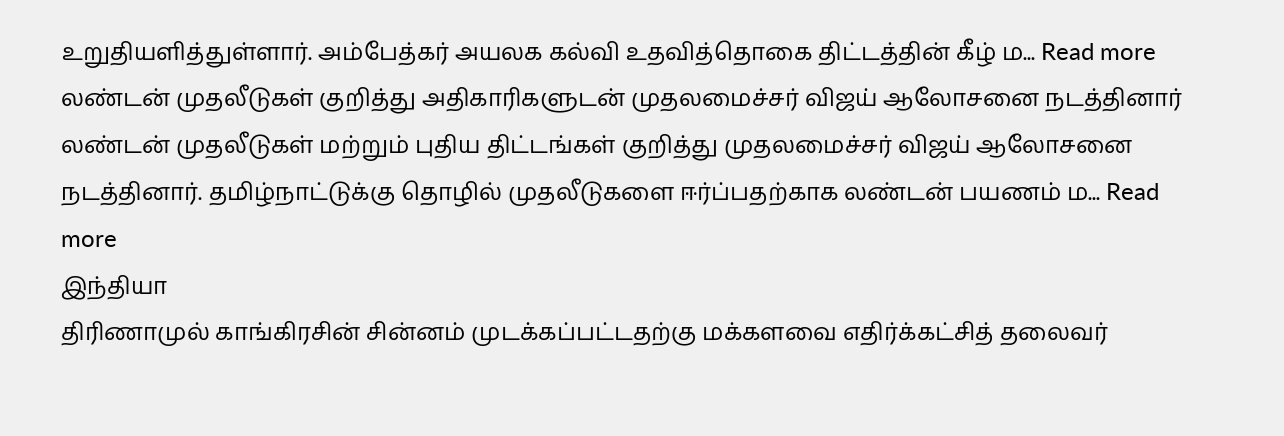உறுதியளித்துள்ளார். அம்பேத்கர் அயலக கல்வி உதவித்தொகை திட்டத்தின் கீழ் ம... Read more
லண்டன் முதலீடுகள் குறித்து அதிகாரிகளுடன் முதலமைச்சர் விஜய் ஆலோசனை நடத்தினார்
லண்டன் முதலீடுகள் மற்றும் புதிய திட்டங்கள் குறித்து முதலமைச்சர் விஜய் ஆலோசனை நடத்தினார். தமிழ்நாட்டுக்கு தொழில் முதலீடுகளை ஈர்ப்பதற்காக லண்டன் பயணம் ம... Read more
இந்தியா
திரிணாமுல் காங்கிரசின் சின்னம் முடக்கப்பட்டதற்கு மக்களவை எதிர்க்கட்சித் தலைவர்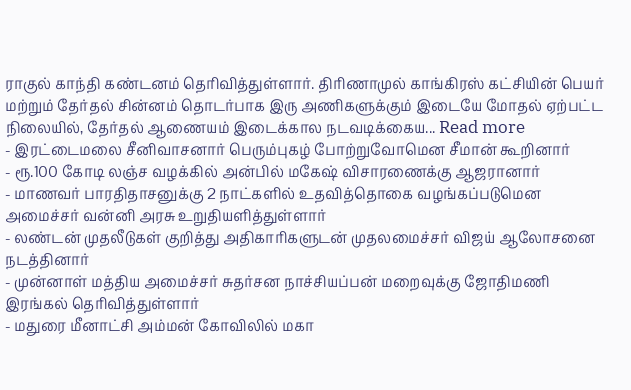ராகுல் காந்தி கண்டனம் தெரிவித்துள்ளார். திரிணாமுல் காங்கிரஸ் கட்சியின் பெயர் மற்றும் தேர்தல் சின்னம் தொடர்பாக இரு அணிகளுக்கும் இடையே மோதல் ஏற்பட்ட நிலையில், தேர்தல் ஆணையம் இடைக்கால நடவடிக்கைய... Read more
- இரட்டைமலை சீனிவாசனார் பெரும்புகழ் போற்றுவோமென சீமான் கூறினார்
- ரூ.100 கோடி லஞ்ச வழக்கில் அன்பில் மகேஷ் விசாரணைக்கு ஆஜரானார்
- மாணவர் பாரதிதாசனுக்கு 2 நாட்களில் உதவித்தொகை வழங்கப்படுமென அமைச்சர் வன்னி அரசு உறுதியளித்துள்ளார்
- லண்டன் முதலீடுகள் குறித்து அதிகாரிகளுடன் முதலமைச்சர் விஜய் ஆலோசனை நடத்தினார்
- முன்னாள் மத்திய அமைச்சர் சுதர்சன நாச்சியப்பன் மறைவுக்கு ஜோதிமணி இரங்கல் தெரிவித்துள்ளார்
- மதுரை மீனாட்சி அம்மன் கோவிலில் மகா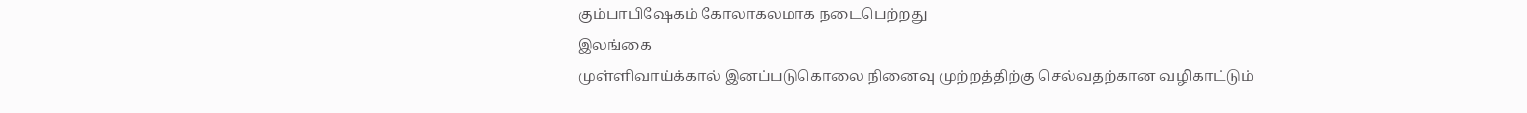கும்பாபிஷேகம் கோலாகலமாக நடைபெற்றது
இலங்கை
முள்ளிவாய்க்கால் இனப்படுகொலை நினைவு முற்றத்திற்கு செல்வதற்கான வழிகாட்டும்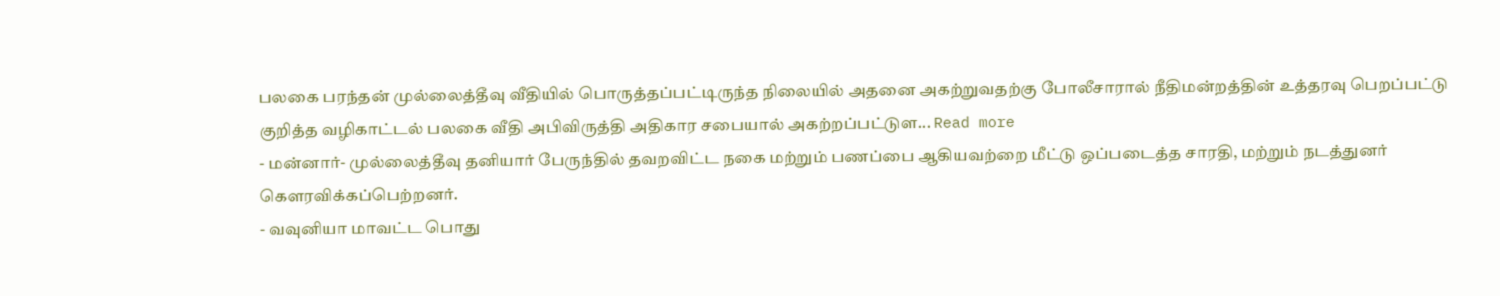பலகை பரந்தன் முல்லைத்தீவு வீதியில் பொருத்தப்பட்டிருந்த நிலையில் அதனை அகற்றுவதற்கு போலீசாரால் நீதிமன்றத்தின் உத்தரவு பெறப்பட்டு குறித்த வழிகாட்டல் பலகை வீதி அபிவிருத்தி அதிகார சபையால் அகற்றப்பட்டுள... Read more
- மன்னார்- முல்லைத்தீவு தனியார் பேருந்தில் தவறவிட்ட நகை மற்றும் பணப்பை ஆகியவற்றை மீட்டு ஒப்படைத்த சாரதி, மற்றும் நடத்துனர் கௌரவிக்கப்பெற்றனர்.
- வவுனியா மாவட்ட பொது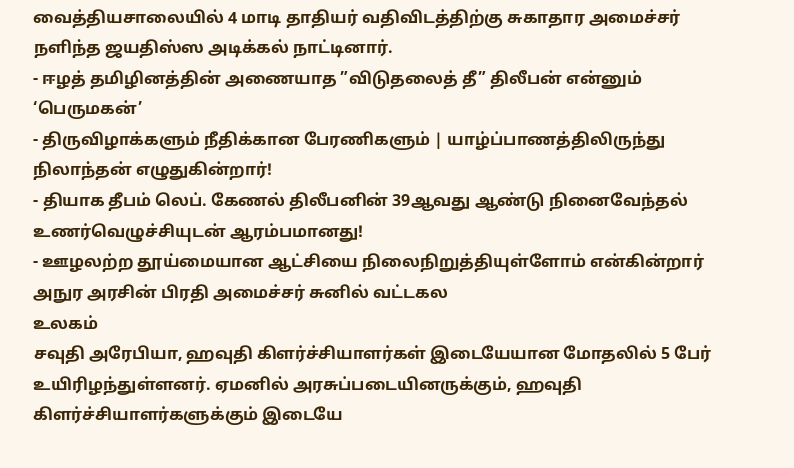வைத்தியசாலையில் 4 மாடி தாதியர் வதிவிடத்திற்கு சுகாதார அமைச்சர் நளிந்த ஜயதிஸ்ஸ அடிக்கல் நாட்டினார்.
- ஈழத் தமிழினத்தின் அணையாத ”விடுதலைத் தீ” திலீபன் என்னும் ‘பெருமகன்’
- திருவிழாக்களும் நீதிக்கான பேரணிகளும் | யாழ்ப்பாணத்திலிருந்து நிலாந்தன் எழுதுகின்றார்!
- தியாக தீபம் லெப். கேணல் திலீபனின் 39ஆவது ஆண்டு நினைவேந்தல் உணர்வெழுச்சியுடன் ஆரம்பமானது!
- ஊழலற்ற தூய்மையான ஆட்சியை நிலைநிறுத்தியுள்ளோம் என்கின்றார் அநுர அரசின் பிரதி அமைச்சர் சுனில் வட்டகல
உலகம்
சவுதி அரேபியா, ஹவுதி கிளர்ச்சியாளர்கள் இடையேயான மோதலில் 5 பேர் உயிரிழந்துள்ளனர். ஏமனில் அரசுப்படையினருக்கும், ஹவுதி கிளர்ச்சியாளர்களுக்கும் இடையே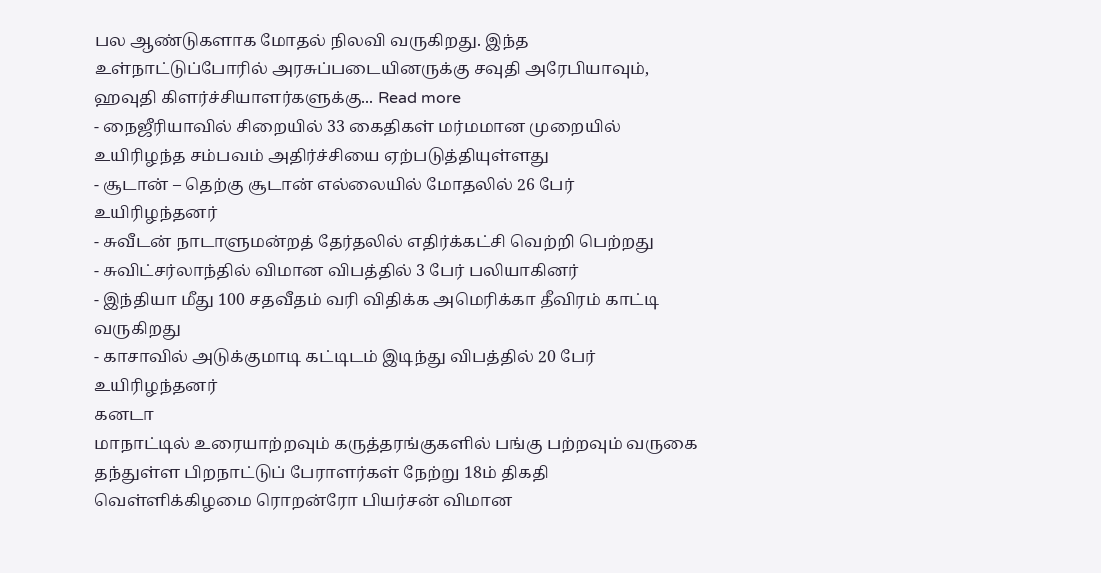பல ஆண்டுகளாக மோதல் நிலவி வருகிறது. இந்த உள்நாட்டுப்போரில் அரசுப்படையினருக்கு சவுதி அரேபியாவும், ஹவுதி கிளர்ச்சியாளர்களுக்கு... Read more
- நைஜீரியாவில் சிறையில் 33 கைதிகள் மர்மமான முறையில் உயிரிழந்த சம்பவம் அதிர்ச்சியை ஏற்படுத்தியுள்ளது
- சூடான் – தெற்கு சூடான் எல்லையில் மோதலில் 26 பேர் உயிரிழந்தனர்
- சுவீடன் நாடாளுமன்றத் தேர்தலில் எதிர்க்கட்சி வெற்றி பெற்றது
- சுவிட்சர்லாந்தில் விமான விபத்தில் 3 பேர் பலியாகினர்
- இந்தியா மீது 100 சதவீதம் வரி விதிக்க அமெரிக்கா தீவிரம் காட்டி வருகிறது
- காசாவில் அடுக்குமாடி கட்டிடம் இடிந்து விபத்தில் 20 பேர் உயிரிழந்தனர்
கனடா
மாநாட்டில் உரையாற்றவும் கருத்தரங்குகளில் பங்கு பற்றவும் வருகை தந்துள்ள பிறநாட்டுப் பேராளர்கள் நேற்று 18ம் திகதி வெள்ளிக்கிழமை ரொறன்ரோ பியர்சன் விமான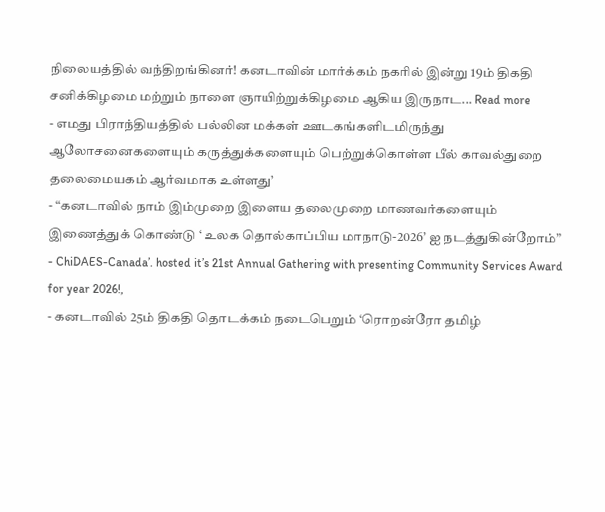நிலையத்தில் வந்திறங்கினர்! கனடாவின் மார்க்கம் நகரில் இன்று 19ம் திகதி சனிக்கிழமை மற்றும் நாளை ஞாயிற்றுக்கிழமை ஆகிய இருநாட... Read more
- எமது பிராந்தியத்தில் பல்லின மக்கள் ஊடகங்களிடமிருந்து ஆலோசனைகளையும் கருத்துக்களையும் பெற்றுக்கொள்ள பீல் காவல்துறை தலைமையகம் ஆர்வமாக உள்ளது’
- “கனடாவில் நாம் இம்முறை இளைய தலைமுறை மாணவர்களையும் இணைத்துக் கொண்டு ‘ உலக தொல்காப்பிய மாநாடு-2026’ ஐ நடத்துகின்றோம்”
- ChiDAES-Canada’. hosted it’s 21st Annual Gathering with presenting Community Services Award for year 2026!,
- கனடாவில் 25ம் திகதி தொடக்கம் நடைபெறும் ‘ரொறன்ரோ தமிழ்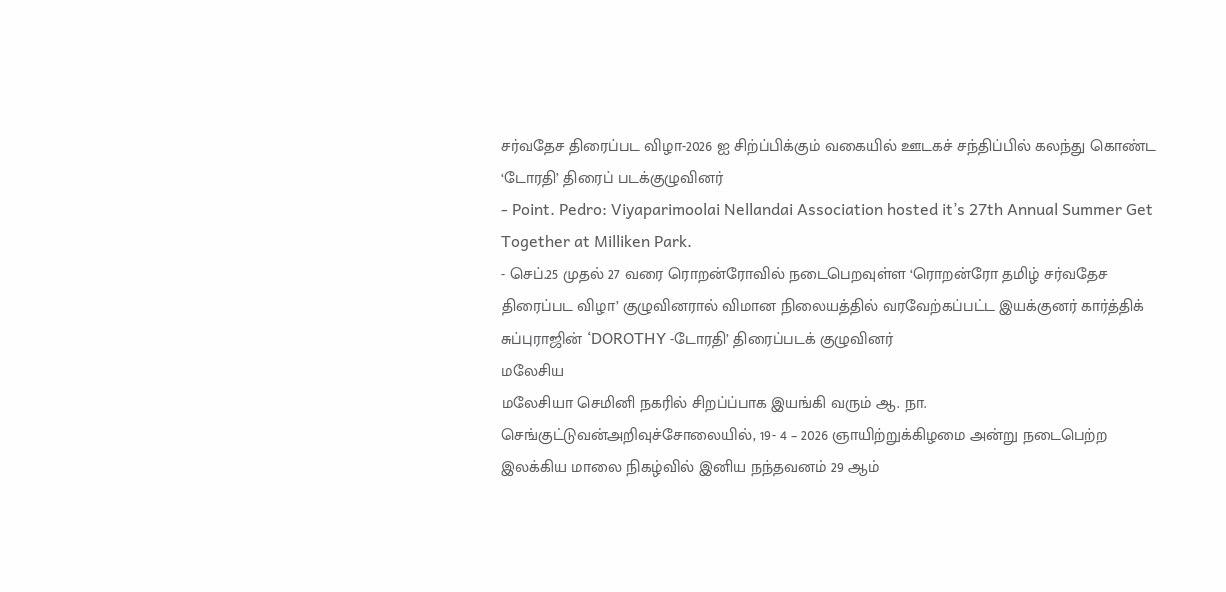சர்வதேச திரைப்பட விழா-2026 ஐ சிற்ப்பிக்கும் வகையில் ஊடகச் சந்திப்பில் கலந்து கொண்ட ‘டோரதி’ திரைப் படக்குழுவினர்
- Point. Pedro: Viyaparimoolai Nellandai Association hosted it’s 27th Annual Summer Get Together at Milliken Park.
- செப்.25 முதல் 27 வரை ரொறன்ரோவில் நடைபெறவுள்ள ‘ரொறன்ரோ தமிழ் சர்வதேச திரைப்பட விழா’ குழுவினரால் விமான நிலையத்தில் வரவேற்கப்பட்ட இயக்குனர் கார்த்திக் சுப்புராஜின் ‘DOROTHY -டோரதி’ திரைப்படக் குழுவினர்
மலேசிய
மலேசியா செமினி நகரில் சிறப்ப்பாக இயங்கி வரும் ஆ. நா. செங்குட்டுவன்அறிவுச்சோலையில், 19- 4 – 2026 ஞாயிற்றுக்கிழமை அன்று நடைபெற்ற இலக்கிய மாலை நிகழ்வில் இனிய நந்தவனம் 29 ஆம்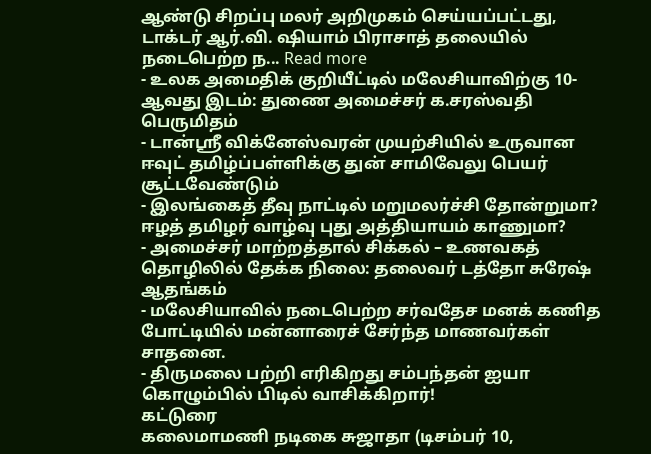ஆண்டு சிறப்பு மலர் அறிமுகம் செய்யப்பட்டது, டாக்டர் ஆர்.வி. ஷியாம் பிராசாத் தலையில் நடைபெற்ற ந... Read more
- உலக அமைதிக் குறியீட்டில் மலேசியாவிற்கு 10-ஆவது இடம்: துணை அமைச்சர் க.சரஸ்வதி பெருமிதம்
- டான்ஸ்ரீ விக்னேஸ்வரன் முயற்சியில் உருவான ஈவுட் தமிழ்ப்பள்ளிக்கு துன் சாமிவேலு பெயர் சூட்டவேண்டும்
- இலங்கைத் தீவு நாட்டில் மறுமலர்ச்சி தோன்றுமா? ஈழத் தமிழர் வாழ்வு புது அத்தியாயம் காணுமா?
- அமைச்சர் மாற்றத்தால் சிக்கல் – உணவகத் தொழிலில் தேக்க நிலை: தலைவர் டத்தோ சுரேஷ் ஆதங்கம்
- மலேசியாவில் நடைபெற்ற சர்வதேச மனக் கணித போட்டியில் மன்னாரைச் சேர்ந்த மாணவர்கள் சாதனை.
- திருமலை பற்றி எரிகிறது சம்பந்தன் ஐயா கொழும்பில் பிடில் வாசிக்கிறார்!
கட்டுரை
கலைமாமணி நடிகை சுஜாதா (டிசம்பர் 10,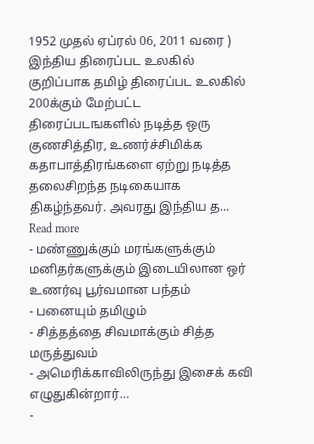1952 முதல் ஏப்ரல் 06, 2011 வரை ) இந்திய திரைப்பட உலகில் குறிப்பாக தமிழ் திரைப்பட உலகில் 200க்கும் மேற்பட்ட திரைப்படஙகளில் நடித்த ஒரு குணசித்திர, உணர்ச்சிமிக்க கதாபாத்திரங்களை ஏற்று நடித்த தலைசிறந்த நடிகையாக திகழ்ந்தவர். அவரது இந்திய த... Read more
- மண்ணுக்கும் மரங்களுக்கும் மனிதர்களுக்கும் இடையிலான ஒர் உணர்வு பூர்வமான பந்தம்
- பனையும் தமிழும்
- சித்தத்தை சிவமாக்கும் சித்த மருத்துவம்
- அமெரிக்காவிலிருந்து இசைக் கவி எழுதுகின்றார்…
-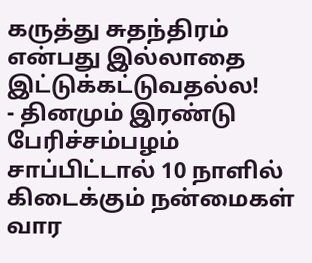கருத்து சுதந்திரம் என்பது இல்லாதை இட்டுக்கட்டுவதல்ல!
- தினமும் இரண்டு பேரிச்சம்பழம் சாப்பிட்டால் 10 நாளில் கிடைக்கும் நன்மைகள்
வார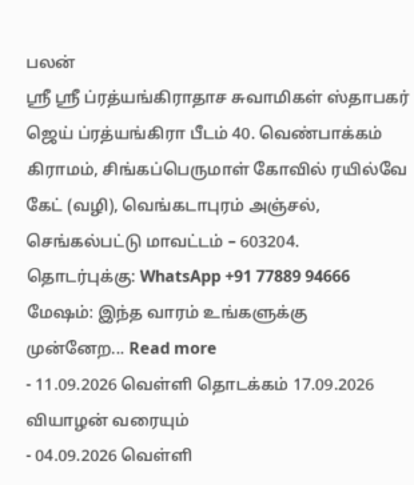பலன்
ஶ்ரீ ஶ்ரீ ப்ரத்யங்கிராதாச சுவாமிகள் ஸ்தாபகர் ஜெய் ப்ரத்யங்கிரா பீடம் 40. வெண்பாக்கம் கிராமம், சிங்கப்பெருமாள் கோவில் ரயில்வே கேட் (வழி), வெங்கடாபுரம் அஞ்சல், செங்கல்பட்டு மாவட்டம் – 603204. தொடர்புக்கு: WhatsApp +91 77889 94666 மேஷம்: இந்த வாரம் உங்களுக்கு முன்னேற... Read more
- 11.09.2026 வெள்ளி தொடக்கம் 17.09.2026 வியாழன் வரையும்
- 04.09.2026 வெள்ளி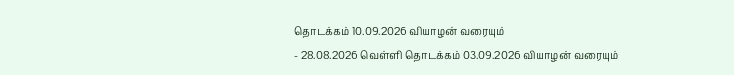தொடக்கம் 10.09.2026 வியாழன் வரையும்
- 28.08.2026 வெள்ளி தொடக்கம் 03.09.2026 வியாழன் வரையும்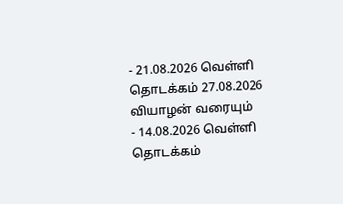- 21.08.2026 வெள்ளி தொடக்கம் 27.08.2026 வியாழன் வரையும்
- 14.08.2026 வெள்ளி தொடக்கம்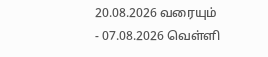20.08.2026 வரையும்
- 07.08.2026 வெள்ளி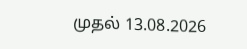முதல் 13.08.2026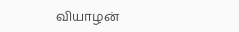வியாழன்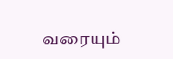வரையும்